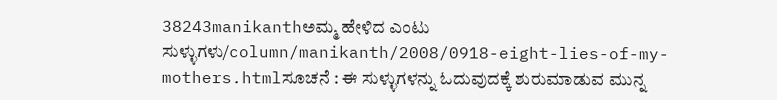38243manikanthಅಮ್ಮ ಹೇಳಿದ ಎಂಟು ಸುಳ್ಳುಗಳು/column/manikanth/2008/0918-eight-lies-of-my-mothers.htmlಸೂಚನೆ : ಈ ಸುಳ್ಳುಗಳನ್ನು ಓದುವುದಕ್ಕೆ ಶುರುಮಾಡುವ ಮುನ್ನ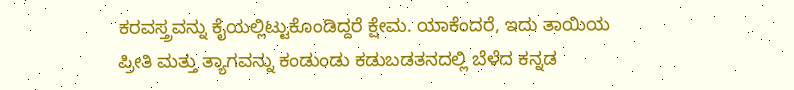ಕರವಸ್ತ್ರವನ್ನು ಕೈಯಲ್ಲಿಟ್ಟುಕೊಂಡಿದ್ದರೆ ಕ್ಷೇಮ. ಯಾಕೆಂದರೆ, ಇದು ತಾಯಿಯ ಪ್ರೀತಿ ಮತ್ತು ತ್ಯಾಗವನ್ನು ಕಂಡುಂಡು ಕಡುಬಡತನದಲ್ಲಿ ಬೆಳೆದ ಕನ್ನಡ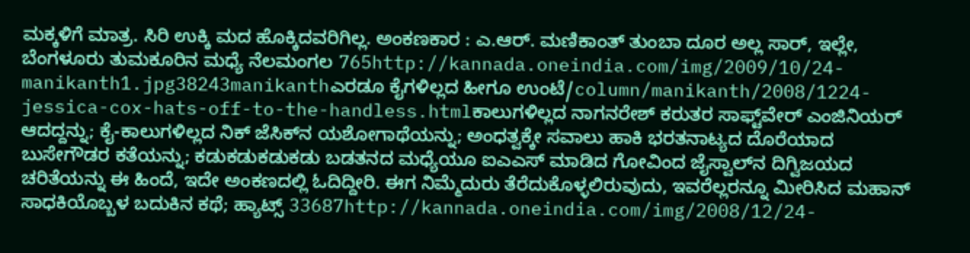ಮಕ್ಕಳಿಗೆ ಮಾತ್ರ. ಸಿರಿ ಉಕ್ಕಿ ಮದ ಹೊಕ್ಕಿದವರಿಗಿಲ್ಲ. ಅಂಕಣಕಾರ : ಎ.ಆರ್. ಮಣಿಕಾಂತ್ ತುಂಬಾ ದೂರ ಅಲ್ಲ ಸಾರ್, ಇಲ್ಲೇ, ಬೆಂಗಳೂರು ತುಮಕೂರಿನ ಮಧ್ಯೆ ನೆಲಮಂಗಲ 765http://kannada.oneindia.com/img/2009/10/24-manikanth1.jpg38243manikanthಎರಡೂ ಕೈಗಳಿಲ್ಲದ ಹೀಗೂ ಉಂಟೆ/column/manikanth/2008/1224-jessica-cox-hats-off-to-the-handless.htmlಕಾಲುಗಳಿಲ್ಲದ ನಾಗನರೇಶ್ ಕರುತರ ಸಾಫ್ಟ್‌ವೇರ್ ಎಂಜಿನಿಯರ್ ಆದದ್ದನ್ನು; ಕೈ-ಕಾಲುಗಳಿಲ್ಲದ ನಿಕ್ ಜೆಸಿಕ್‌ನ ಯಶೋಗಾಥೆಯನ್ನು; ಅಂಧತ್ವಕ್ಕೇ ಸವಾಲು ಹಾಕಿ ಭರತನಾಟ್ಯದ ದೊರೆಯಾದ ಬುಸೇಗೌಡರ ಕತೆಯನ್ನು; ಕಡುಕಡುಕಡುಕಡು ಬಡತನದ ಮಧ್ಯೆಯೂ ಐಎಎಸ್ ಮಾಡಿದ ಗೋವಿಂದ ಜೈಸ್ವಾಲ್‌ನ ದಿಗ್ವಿಜಯದ ಚರಿತೆಯನ್ನು ಈ ಹಿಂದೆ, ಇದೇ ಅಂಕಣದಲ್ಲಿ ಓದಿದ್ದೀರಿ. ಈಗ ನಿಮ್ಮೆದುರು ತೆರೆದುಕೊಳ್ಳಲಿರುವುದು, ಇವರೆಲ್ಲರನ್ನೂ ಮೀರಿಸಿದ ಮಹಾನ್ ಸಾಧಕಿಯೊಬ್ಬಳ ಬದುಕಿನ ಕಥೆ; ಹ್ಯಾಟ್ಸ್ 33687http://kannada.oneindia.com/img/2008/12/24-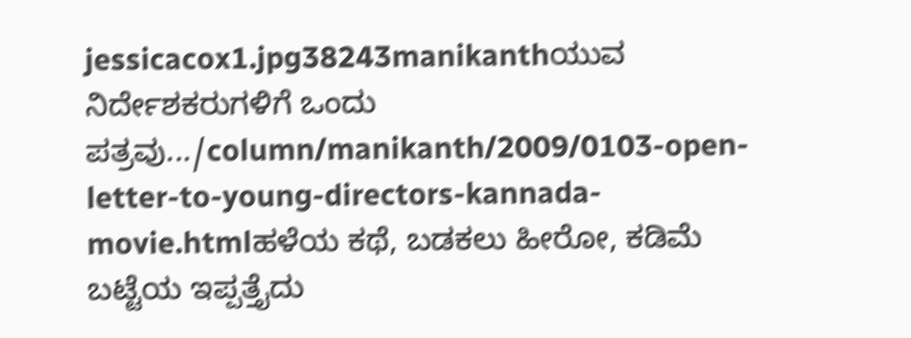jessicacox1.jpg38243manikanthಯುವ ನಿರ್ದೇಶಕರುಗಳಿಗೆ ಒಂದು ಪತ್ರವು.../column/manikanth/2009/0103-open-letter-to-young-directors-kannada-movie.htmlಹಳೆಯ ಕಥೆ, ಬಡಕಲು ಹೀರೋ, ಕಡಿಮೆ ಬಟ್ಟೆಯ ಇಪ್ಪತ್ತೈದು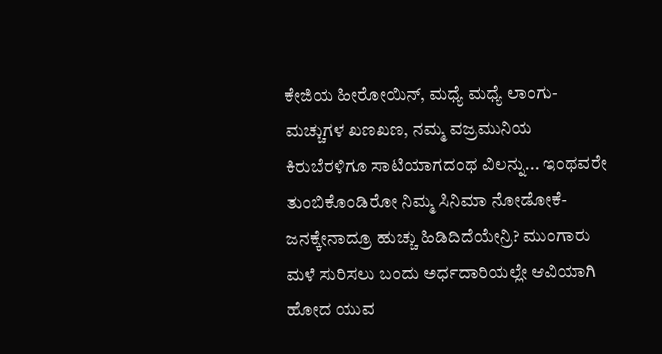ಕೇಜಿಯ ಹೀರೋಯಿನ್, ಮಧ್ಯೆ ಮಧ್ಯೆ ಲಾಂಗು-ಮಚ್ಚುಗಳ ಖಣಖಣ, ನಮ್ಮ ವಜ್ರಮುನಿಯ ಕಿರುಬೆರಳಿಗೂ ಸಾಟಿಯಾಗದಂಥ ವಿಲನ್ನು... ಇಂಥವರೇ ತುಂಬಿಕೊಂಡಿರೋ ನಿಮ್ಮ ಸಿನಿಮಾ ನೋಡೋಕೆ-ಜನಕ್ಕೇನಾದ್ರೂ ಹುಚ್ಚು ಹಿಡಿದಿದೆಯೇನ್ರಿ? ಮುಂಗಾರು ಮಳೆ ಸುರಿಸಲು ಬಂದು ಅರ್ಧದಾರಿಯಲ್ಲೇ ಆವಿಯಾಗಿ ಹೋದ ಯುವ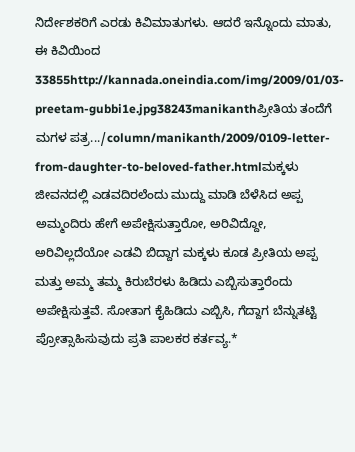ನಿರ್ದೇಶಕರಿಗೆ ಎರಡು ಕಿವಿಮಾತುಗಳು. ಆದರೆ ಇನ್ನೊಂದು ಮಾತು, ಈ ಕಿವಿಯಿಂದ 33855http://kannada.oneindia.com/img/2009/01/03-preetam-gubbi1e.jpg38243manikanthಪ್ರೀತಿಯ ತಂದೆಗೆ ಮಗಳ ಪತ್ರ.../column/manikanth/2009/0109-letter-from-daughter-to-beloved-father.htmlಮಕ್ಕಳು ಜೀವನದಲ್ಲಿ ಎಡವದಿರಲೆಂದು ಮುದ್ದು ಮಾಡಿ ಬೆಳೆಸಿದ ಅಪ್ಪ ಅಮ್ಮಂದಿರು ಹೇಗೆ ಅಪೇಕ್ಷಿಸುತ್ತಾರೋ, ಅರಿವಿದ್ದೋ, ಅರಿವಿಲ್ಲದೆಯೋ ಎಡವಿ ಬಿದ್ದಾಗ ಮಕ್ಕಳು ಕೂಡ ಪ್ರೀತಿಯ ಅಪ್ಪ ಮತ್ತು ಅಮ್ಮ ತಮ್ಮ ಕಿರುಬೆರಳು ಹಿಡಿದು ಎಬ್ಬಿಸುತ್ತಾರೆಂದು ಅಪೇಕ್ಷಿಸುತ್ತವೆ. ಸೋತಾಗ ಕೈಹಿಡಿದು ಎಬ್ಬಿಸಿ, ಗೆದ್ದಾಗ ಬೆನ್ನುತಟ್ಟಿ ಪ್ರೋತ್ಸಾಹಿಸುವುದು ಪ್ರತಿ ಪಾಲಕರ ಕರ್ತವ್ಯ.*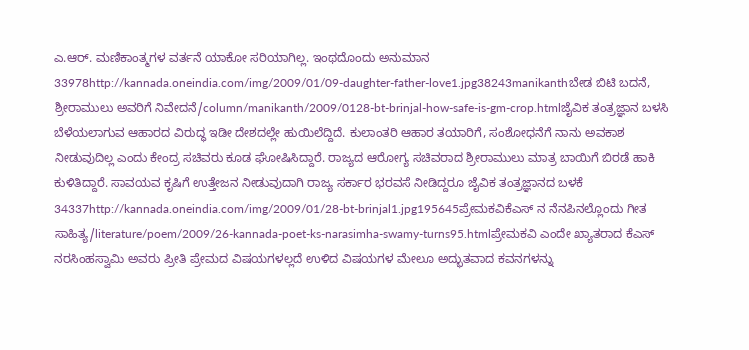ಎ.ಆರ್. ಮಣಿಕಾಂತ್ಮಗಳ ವರ್ತನೆ ಯಾಕೋ ಸರಿಯಾಗಿಲ್ಲ. ಇಂಥದೊಂದು ಅನುಮಾನ 33978http://kannada.oneindia.com/img/2009/01/09-daughter-father-love1.jpg38243manikanthಬೇಡ ಬಿಟಿ ಬದನೆ, ಶ್ರೀರಾಮುಲು ಅವರಿಗೆ ನಿವೇದನೆ/column/manikanth/2009/0128-bt-brinjal-how-safe-is-gm-crop.htmlಜೈವಿಕ ತಂತ್ರಜ್ಞಾನ ಬಳಸಿ ಬೆಳೆಯಲಾಗುವ ಆಹಾರದ ವಿರುದ್ಧ ಇಡೀ ದೇಶದಲ್ಲೇ ಹುಯಿಲೆದ್ದಿದೆ. ಕುಲಾಂತರಿ ಆಹಾರ ತಯಾರಿಗೆ, ಸಂಶೋಧನೆಗೆ ನಾನು ಅವಕಾಶ ನೀಡುವುದಿಲ್ಲ ಎಂದು ಕೇಂದ್ರ ಸಚಿವರು ಕೂಡ ಘೋಷಿಸಿದ್ದಾರೆ. ರಾಜ್ಯದ ಆರೋಗ್ಯ ಸಚಿವರಾದ ಶ್ರೀರಾಮುಲು ಮಾತ್ರ ಬಾಯಿಗೆ ಬಿರಡೆ ಹಾಕಿ ಕುಳಿತಿದ್ದಾರೆ. ಸಾವಯವ ಕೃಷಿಗೆ ಉತ್ತೇಜನ ನೀಡುವುದಾಗಿ ರಾಜ್ಯ ಸರ್ಕಾರ ಭರವಸೆ ನೀಡಿದ್ದರೂ ಜೈವಿಕ ತಂತ್ರಜ್ಞಾನದ ಬಳಕೆ 34337http://kannada.oneindia.com/img/2009/01/28-bt-brinjal1.jpg195645ಪ್ರೇಮಕವಿಕೆಎಸ್ ನ ನೆನಪಿನಲ್ಲೊಂದು ಗೀತ ಸಾಹಿತ್ಯ/literature/poem/2009/26-kannada-poet-ks-narasimha-swamy-turns95.htmlಪ್ರೇಮಕವಿ ಎಂದೇ ಖ್ಯಾತರಾದ ಕೆಎಸ್ ನರಸಿಂಹಸ್ವಾಮಿ ಅವರು ಪ್ರೀತಿ ಪ್ರೇಮದ ವಿಷಯಗಳಲ್ಲದೆ ಉಳಿದ ವಿಷಯಗಳ ಮೇಲೂ ಅದ್ಭುತವಾದ ಕವನಗಳನ್ನು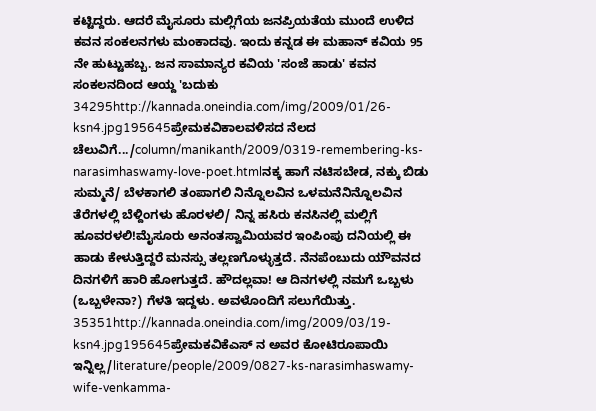ಕಟ್ಟಿದ್ದರು. ಆದರೆ ಮೈಸೂರು ಮಲ್ಲಿಗೆಯ ಜನಪ್ರಿಯತೆಯ ಮುಂದೆ ಉಳಿದ ಕವನ ಸಂಕಲನಗಳು ಮಂಕಾದವು. ಇಂದು ಕನ್ನಡ ಈ ಮಹಾನ್ ಕವಿಯ 95 ನೇ ಹುಟ್ಟುಹಬ್ಬ. ಜನ ಸಾಮಾನ್ಯರ ಕವಿಯ 'ಸಂಜೆ ಹಾಡು' ಕವನ ಸಂಕಲನದಿಂದ ಆಯ್ದ 'ಬದುಕು 34295http://kannada.oneindia.com/img/2009/01/26-ksn4.jpg195645ಪ್ರೇಮಕವಿಕಾಲವಳಿಸದ ನೆಲದ ಚೆಲುವಿಗೆ.../column/manikanth/2009/0319-remembering-ks-narasimhaswamy-love-poet.htmlನಕ್ಕ ಹಾಗೆ ನಟಿಸಬೇಡ, ನಕ್ಕು ಬಿಡು ಸುಮ್ಮನೆ/ ಬೆಳಕಾಗಲಿ ತಂಪಾಗಲಿ ನಿನ್ನೊಲವಿನ ಒಳಮನೆನಿನ್ನೊಲವಿನ ತೆರೆಗಳಲ್ಲಿ ಬೆಳ್ದಿಂಗಳು ಹೊರಳಲಿ/ ನಿನ್ನ ಹಸಿರು ಕನಸಿನಲ್ಲಿ ಮಲ್ಲಿಗೆ ಹೂವರಳಲಿ!ಮೈಸೂರು ಅನಂತಸ್ವಾಮಿಯವರ ಇಂಪಿಂಪು ದನಿಯಲ್ಲಿ ಈ ಹಾಡು ಕೇಳುತ್ತಿದ್ದರೆ ಮನಸ್ಸು ತಲ್ಲಣಗೊಳ್ಳುತ್ತದೆ. ನೆನಪೆಂಬುದು ಯೌವನದ ದಿನಗಳಿಗೆ ಹಾರಿ ಹೋಗುತ್ತದೆ. ಹೌದಲ್ಲವಾ! ಆ ದಿನಗಳಲ್ಲಿ ನಮಗೆ ಒಬ್ಬಳು (ಒಬ್ಬಳೇನಾ?) ಗೆಳತಿ ಇದ್ದಳು. ಅವಳೊಂದಿಗೆ ಸಲುಗೆಯಿತ್ತು. 35351http://kannada.oneindia.com/img/2009/03/19-ksn4.jpg195645ಪ್ರೇಮಕವಿಕೆಎಸ್ ನ ಅವರ ಕೋಟಿರೂಪಾಯಿ ಇನ್ನಿಲ್ಲ/literature/people/2009/0827-ks-narasimhaswamy-wife-venkamma-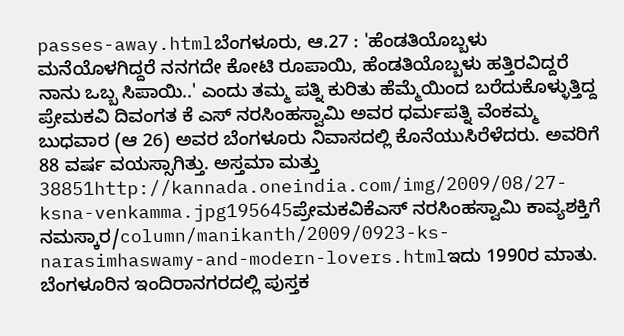passes-away.htmlಬೆಂಗಳೂರು, ಆ.27 : 'ಹೆಂಡತಿಯೊಬ್ಬಳು ಮನೆಯೊಳಗಿದ್ದರೆ ನನಗದೇ ಕೋಟಿ ರೂಪಾಯಿ, ಹೆಂಡತಿಯೊಬ್ಬಳು ಹತ್ತಿರವಿದ್ದರೆ ನಾನು ಒಬ್ಬ ಸಿಪಾಯಿ..' ಎಂದು ತಮ್ಮ ಪತ್ನಿ ಕುರಿತು ಹೆಮ್ಮೆಯಿಂದ ಬರೆದುಕೊಳ್ಳುತ್ತಿದ್ದ ಪ್ರೇಮಕವಿ ದಿವಂಗತ ಕೆ ಎಸ್ ನರಸಿಂಹಸ್ವಾಮಿ ಅವರ ಧರ್ಮಪತ್ನಿ ವೆಂಕಮ್ಮ ಬುಧವಾರ (ಆ 26) ಅವರ ಬೆಂಗಳೂರು ನಿವಾಸದಲ್ಲಿ ಕೊನೆಯುಸಿರೆಳೆದರು. ಅವರಿಗೆ 88 ವರ್ಷ ವಯಸ್ಸಾಗಿತ್ತು. ಅಸ್ತಮಾ ಮತ್ತು 38851http://kannada.oneindia.com/img/2009/08/27-ksna-venkamma.jpg195645ಪ್ರೇಮಕವಿಕೆಎಸ್ ನರಸಿಂಹಸ್ವಾಮಿ ಕಾವ್ಯಶಕ್ತಿಗೆ ನಮಸ್ಕಾರ/column/manikanth/2009/0923-ks-narasimhaswamy-and-modern-lovers.htmlಇದು 1990ರ ಮಾತು. ಬೆಂಗಳೂರಿನ ಇಂದಿರಾನಗರದಲ್ಲಿ ಪುಸ್ತಕ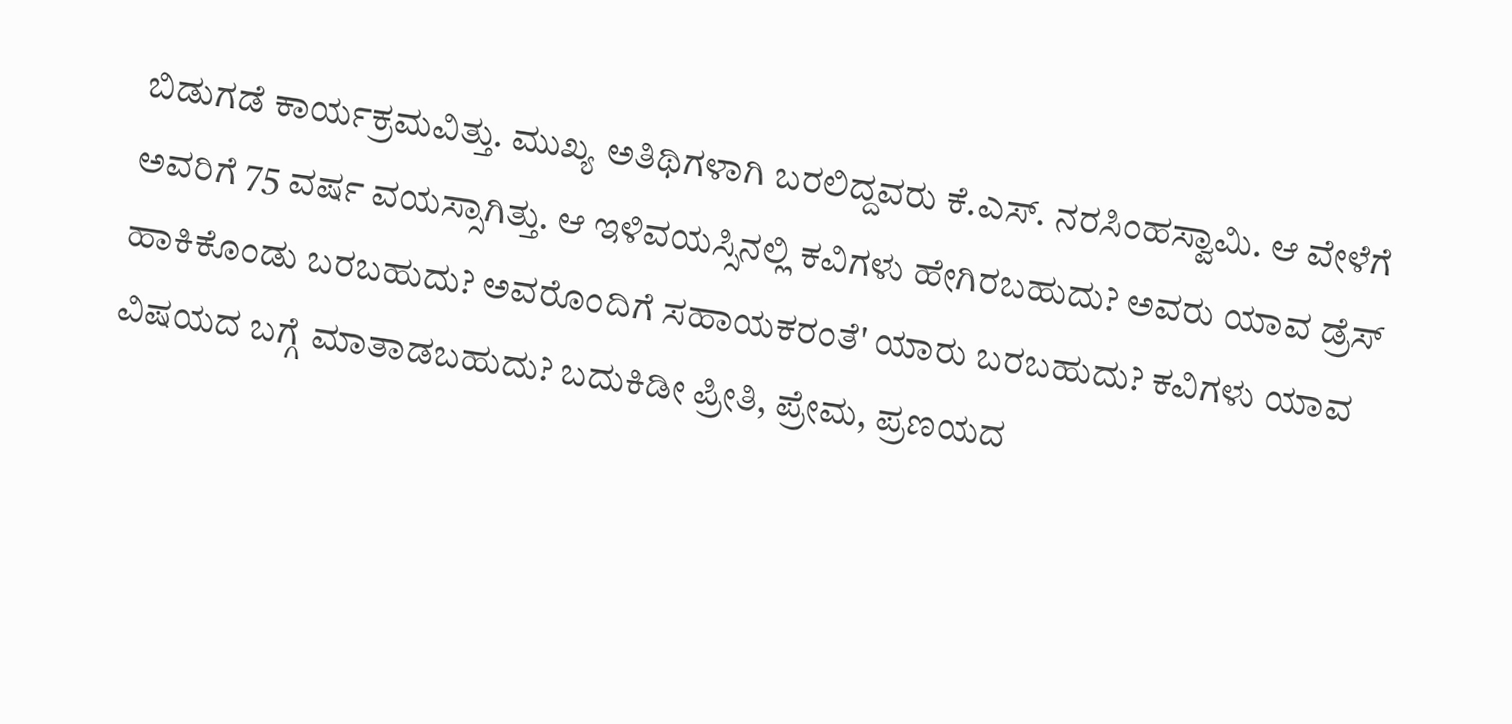ಬಿಡುಗಡೆ ಕಾರ್ಯಕ್ರಮವಿತ್ತು. ಮುಖ್ಯ ಅತಿಥಿಗಳಾಗಿ ಬರಲಿದ್ದವರು ಕೆ.ಎಸ್. ನರಸಿಂಹಸ್ವಾಮಿ. ಆ ವೇಳೆಗೆ ಅವರಿಗೆ 75 ವರ್ಷ ವಯಸ್ಸಾಗಿತ್ತು. ಆ ಇಳಿವಯಸ್ಸಿನಲ್ಲಿ ಕವಿಗಳು ಹೇಗಿರಬಹುದು? ಅವರು ಯಾವ ಡ್ರೆಸ್ ಹಾಕಿಕೊಂಡು ಬರಬಹುದು? ಅವರೊಂದಿಗೆ ಸಹಾಯಕರಂತೆ' ಯಾರು ಬರಬಹುದು? ಕವಿಗಳು ಯಾವ ವಿಷಯದ ಬಗ್ಗೆ ಮಾತಾಡಬಹುದು? ಬದುಕಿಡೀ ಪ್ರೀತಿ, ಪ್ರೇಮ, ಪ್ರಣಯದ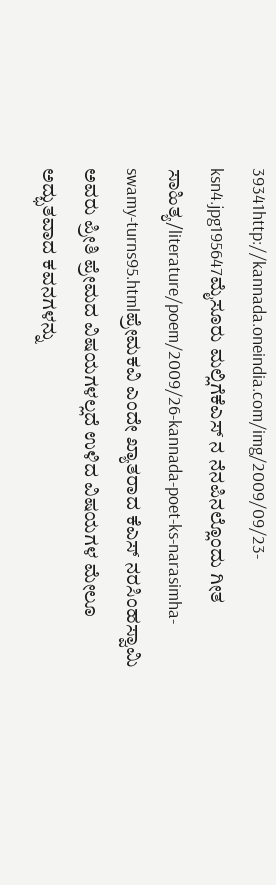39341http://kannada.oneindia.com/img/2009/09/23-ksn4.jpg195647ಮೈಸೂರು ಮಲ್ಲಿಗೆಕೆಎಸ್ ನ ನೆನಪಿನಲ್ಲೊಂದು ಗೀತ ಸಾಹಿತ್ಯ/literature/poem/2009/26-kannada-poet-ks-narasimha-swamy-turns95.htmlಪ್ರೇಮಕವಿ ಎಂದೇ ಖ್ಯಾತರಾದ ಕೆಎಸ್ ನರಸಿಂಹಸ್ವಾಮಿ ಅವರು ಪ್ರೀತಿ ಪ್ರೇಮದ ವಿಷಯಗಳಲ್ಲದೆ ಉಳಿದ ವಿಷಯಗಳ ಮೇಲೂ ಅದ್ಭುತವಾದ ಕವನಗಳನ್ನು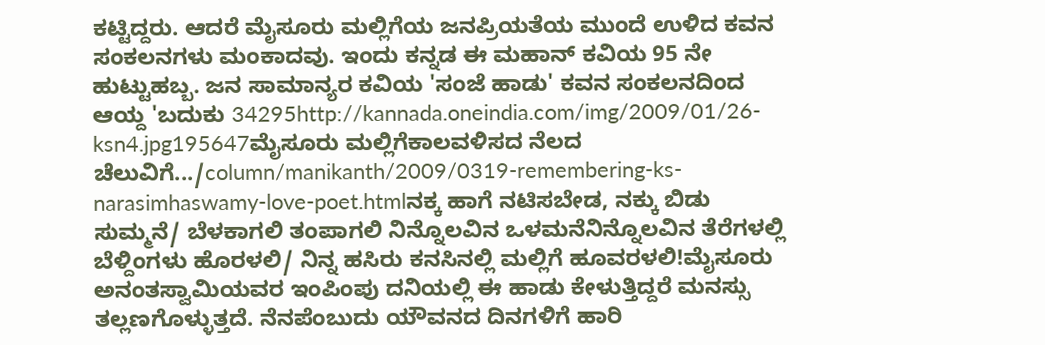ಕಟ್ಟಿದ್ದರು. ಆದರೆ ಮೈಸೂರು ಮಲ್ಲಿಗೆಯ ಜನಪ್ರಿಯತೆಯ ಮುಂದೆ ಉಳಿದ ಕವನ ಸಂಕಲನಗಳು ಮಂಕಾದವು. ಇಂದು ಕನ್ನಡ ಈ ಮಹಾನ್ ಕವಿಯ 95 ನೇ ಹುಟ್ಟುಹಬ್ಬ. ಜನ ಸಾಮಾನ್ಯರ ಕವಿಯ 'ಸಂಜೆ ಹಾಡು' ಕವನ ಸಂಕಲನದಿಂದ ಆಯ್ದ 'ಬದುಕು 34295http://kannada.oneindia.com/img/2009/01/26-ksn4.jpg195647ಮೈಸೂರು ಮಲ್ಲಿಗೆಕಾಲವಳಿಸದ ನೆಲದ ಚೆಲುವಿಗೆ.../column/manikanth/2009/0319-remembering-ks-narasimhaswamy-love-poet.htmlನಕ್ಕ ಹಾಗೆ ನಟಿಸಬೇಡ, ನಕ್ಕು ಬಿಡು ಸುಮ್ಮನೆ/ ಬೆಳಕಾಗಲಿ ತಂಪಾಗಲಿ ನಿನ್ನೊಲವಿನ ಒಳಮನೆನಿನ್ನೊಲವಿನ ತೆರೆಗಳಲ್ಲಿ ಬೆಳ್ದಿಂಗಳು ಹೊರಳಲಿ/ ನಿನ್ನ ಹಸಿರು ಕನಸಿನಲ್ಲಿ ಮಲ್ಲಿಗೆ ಹೂವರಳಲಿ!ಮೈಸೂರು ಅನಂತಸ್ವಾಮಿಯವರ ಇಂಪಿಂಪು ದನಿಯಲ್ಲಿ ಈ ಹಾಡು ಕೇಳುತ್ತಿದ್ದರೆ ಮನಸ್ಸು ತಲ್ಲಣಗೊಳ್ಳುತ್ತದೆ. ನೆನಪೆಂಬುದು ಯೌವನದ ದಿನಗಳಿಗೆ ಹಾರಿ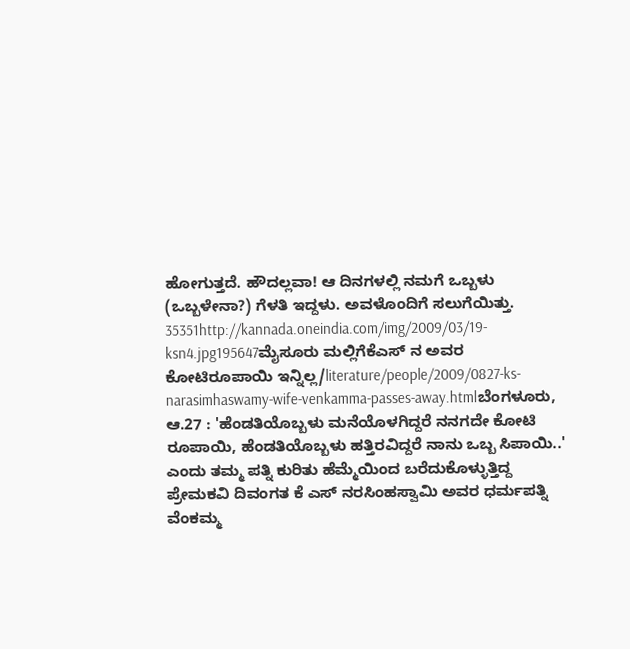ಹೋಗುತ್ತದೆ. ಹೌದಲ್ಲವಾ! ಆ ದಿನಗಳಲ್ಲಿ ನಮಗೆ ಒಬ್ಬಳು (ಒಬ್ಬಳೇನಾ?) ಗೆಳತಿ ಇದ್ದಳು. ಅವಳೊಂದಿಗೆ ಸಲುಗೆಯಿತ್ತು. 35351http://kannada.oneindia.com/img/2009/03/19-ksn4.jpg195647ಮೈಸೂರು ಮಲ್ಲಿಗೆಕೆಎಸ್ ನ ಅವರ ಕೋಟಿರೂಪಾಯಿ ಇನ್ನಿಲ್ಲ/literature/people/2009/0827-ks-narasimhaswamy-wife-venkamma-passes-away.htmlಬೆಂಗಳೂರು, ಆ.27 : 'ಹೆಂಡತಿಯೊಬ್ಬಳು ಮನೆಯೊಳಗಿದ್ದರೆ ನನಗದೇ ಕೋಟಿ ರೂಪಾಯಿ, ಹೆಂಡತಿಯೊಬ್ಬಳು ಹತ್ತಿರವಿದ್ದರೆ ನಾನು ಒಬ್ಬ ಸಿಪಾಯಿ..' ಎಂದು ತಮ್ಮ ಪತ್ನಿ ಕುರಿತು ಹೆಮ್ಮೆಯಿಂದ ಬರೆದುಕೊಳ್ಳುತ್ತಿದ್ದ ಪ್ರೇಮಕವಿ ದಿವಂಗತ ಕೆ ಎಸ್ ನರಸಿಂಹಸ್ವಾಮಿ ಅವರ ಧರ್ಮಪತ್ನಿ ವೆಂಕಮ್ಮ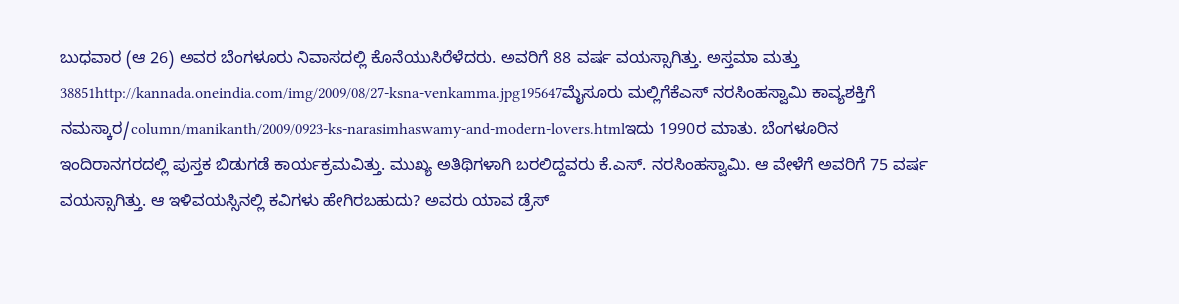ಬುಧವಾರ (ಆ 26) ಅವರ ಬೆಂಗಳೂರು ನಿವಾಸದಲ್ಲಿ ಕೊನೆಯುಸಿರೆಳೆದರು. ಅವರಿಗೆ 88 ವರ್ಷ ವಯಸ್ಸಾಗಿತ್ತು. ಅಸ್ತಮಾ ಮತ್ತು 38851http://kannada.oneindia.com/img/2009/08/27-ksna-venkamma.jpg195647ಮೈಸೂರು ಮಲ್ಲಿಗೆಕೆಎಸ್ ನರಸಿಂಹಸ್ವಾಮಿ ಕಾವ್ಯಶಕ್ತಿಗೆ ನಮಸ್ಕಾರ/column/manikanth/2009/0923-ks-narasimhaswamy-and-modern-lovers.htmlಇದು 1990ರ ಮಾತು. ಬೆಂಗಳೂರಿನ ಇಂದಿರಾನಗರದಲ್ಲಿ ಪುಸ್ತಕ ಬಿಡುಗಡೆ ಕಾರ್ಯಕ್ರಮವಿತ್ತು. ಮುಖ್ಯ ಅತಿಥಿಗಳಾಗಿ ಬರಲಿದ್ದವರು ಕೆ.ಎಸ್. ನರಸಿಂಹಸ್ವಾಮಿ. ಆ ವೇಳೆಗೆ ಅವರಿಗೆ 75 ವರ್ಷ ವಯಸ್ಸಾಗಿತ್ತು. ಆ ಇಳಿವಯಸ್ಸಿನಲ್ಲಿ ಕವಿಗಳು ಹೇಗಿರಬಹುದು? ಅವರು ಯಾವ ಡ್ರೆಸ್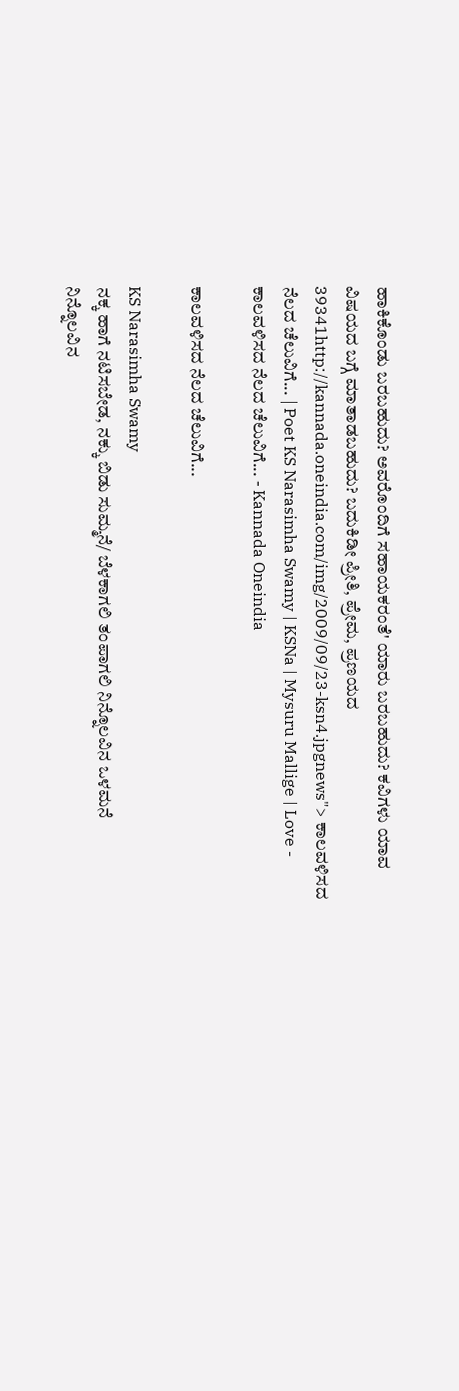ಹಾಕಿಕೊಂಡು ಬರಬಹುದು? ಅವರೊಂದಿಗೆ ಸಹಾಯಕರಂತೆ' ಯಾರು ಬರಬಹುದು? ಕವಿಗಳು ಯಾವ ವಿಷಯದ ಬಗ್ಗೆ ಮಾತಾಡಬಹುದು? ಬದುಕಿಡೀ ಪ್ರೀತಿ, ಪ್ರೇಮ, ಪ್ರಣಯದ 39341http://kannada.oneindia.com/img/2009/09/23-ksn4.jpgnews"> ಕಾಲವಳಿಸದ ನೆಲದ ಚೆಲುವಿಗೆ... | Poet KS Narasimha Swamy | KSNa | Mysuru Mallige | Love - ಕಾಲವಳಿಸದ ನೆಲದ ಚೆಲುವಿಗೆ... - Kannada Oneindia

ಕಾಲವಳಿಸದ ನೆಲದ ಚೆಲುವಿಗೆ...

KS Narasimha Swamy
ನಕ್ಕ ಹಾಗೆ ನಟಿಸಬೇಡ, ನಕ್ಕು ಬಿಡು ಸುಮ್ಮನೆ/ ಬೆಳಕಾಗಲಿ ತಂಪಾಗಲಿ ನಿನ್ನೊಲವಿನ ಒಳಮನೆ
ನಿನ್ನೊಲವಿನ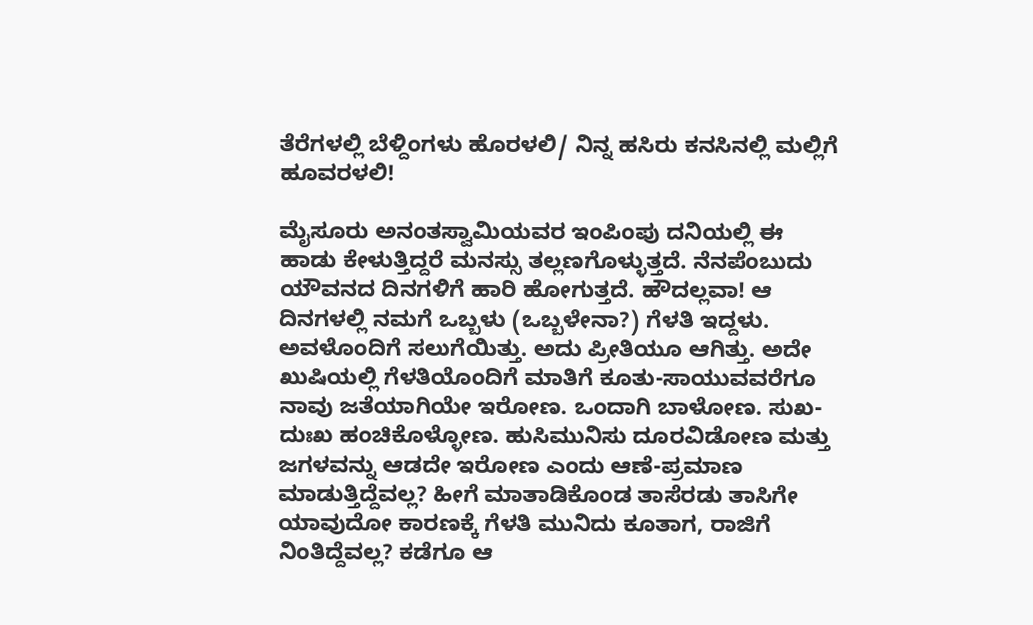ತೆರೆಗಳಲ್ಲಿ ಬೆಳ್ದಿಂಗಳು ಹೊರಳಲಿ/ ನಿನ್ನ ಹಸಿರು ಕನಸಿನಲ್ಲಿ ಮಲ್ಲಿಗೆ ಹೂವರಳಲಿ!

ಮೈಸೂರು ಅನಂತಸ್ವಾಮಿಯವರ ಇಂಪಿಂಪು ದನಿಯಲ್ಲಿ ಈ ಹಾಡು ಕೇಳುತ್ತಿದ್ದರೆ ಮನಸ್ಸು ತಲ್ಲಣಗೊಳ್ಳುತ್ತದೆ. ನೆನಪೆಂಬುದು ಯೌವನದ ದಿನಗಳಿಗೆ ಹಾರಿ ಹೋಗುತ್ತದೆ. ಹೌದಲ್ಲವಾ! ಆ ದಿನಗಳಲ್ಲಿ ನಮಗೆ ಒಬ್ಬಳು (ಒಬ್ಬಳೇನಾ?) ಗೆಳತಿ ಇದ್ದಳು. ಅವಳೊಂದಿಗೆ ಸಲುಗೆಯಿತ್ತು. ಅದು ಪ್ರೀತಿಯೂ ಆಗಿತ್ತು. ಅದೇ ಖುಷಿಯಲ್ಲಿ ಗೆಳತಿಯೊಂದಿಗೆ ಮಾತಿಗೆ ಕೂತು-ಸಾಯುವವರೆಗೂ ನಾವು ಜತೆಯಾಗಿಯೇ ಇರೋಣ. ಒಂದಾಗಿ ಬಾಳೋಣ. ಸುಖ-ದುಃಖ ಹಂಚಿಕೊಳ್ಳೋಣ. ಹುಸಿಮುನಿಸು ದೂರವಿಡೋಣ ಮತ್ತು ಜಗಳವನ್ನು ಆಡದೇ ಇರೋಣ ಎಂದು ಆಣೆ-ಪ್ರಮಾಣ ಮಾಡುತ್ತಿದ್ದೆವಲ್ಲ? ಹೀಗೆ ಮಾತಾಡಿಕೊಂಡ ತಾಸೆರಡು ತಾಸಿಗೇ ಯಾವುದೋ ಕಾರಣಕ್ಕೆ ಗೆಳತಿ ಮುನಿದು ಕೂತಾಗ, ರಾಜಿಗೆ ನಿಂತಿದ್ದೆವಲ್ಲ? ಕಡೆಗೂ ಆ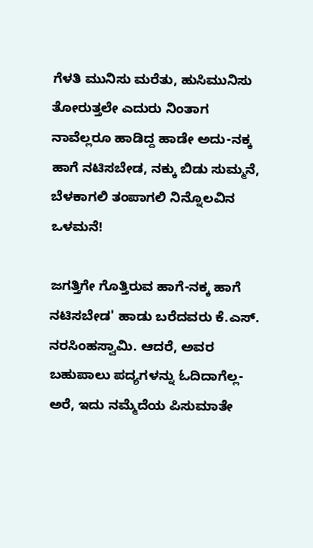ಗೆಳತಿ ಮುನಿಸು ಮರೆತು, ಹುಸಿಮುನಿಸು ತೋರುತ್ತಲೇ ಎದುರು ನಿಂತಾಗ ನಾವೆಲ್ಲರೂ ಹಾಡಿದ್ದ ಹಾಡೇ ಅದು-ನಕ್ಕ ಹಾಗೆ ನಟಿಸಬೇಡ, ನಕ್ಕು ಬಿಡು ಸುಮ್ಮನೆ, ಬೆಳಕಾಗಲಿ ತಂಪಾಗಲಿ ನಿನ್ನೊಲವಿನ ಒಳಮನೆ!

ಜಗತ್ತಿಗೇ ಗೊತ್ತಿರುವ ಹಾಗೆ-ನಕ್ಕ ಹಾಗೆ ನಟಿಸಬೇಡ' ಹಾಡು ಬರೆದವರು ಕೆ.ಎಸ್. ನರಸಿಂಹಸ್ವಾಮಿ. ಆದರೆ, ಅವರ ಬಹುಪಾಲು ಪದ್ಯಗಳನ್ನು ಓದಿದಾಗೆಲ್ಲ-ಅರೆ, ಇದು ನಮ್ಮೆದೆಯ ಪಿಸುಮಾತೇ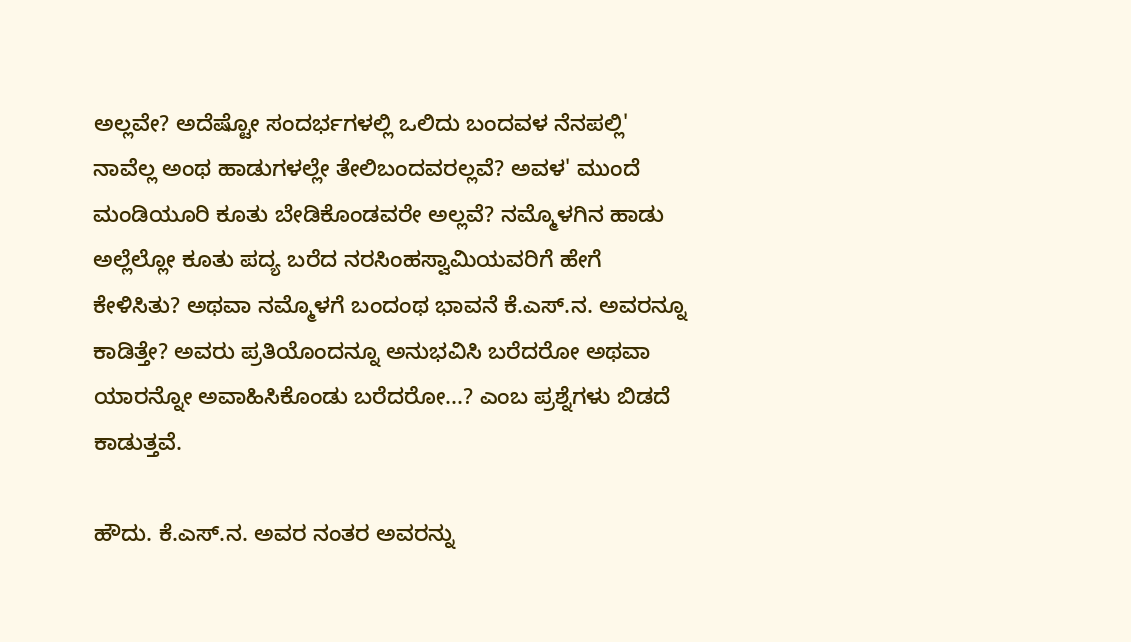ಅಲ್ಲವೇ? ಅದೆಷ್ಟೋ ಸಂದರ್ಭಗಳಲ್ಲಿ ಒಲಿದು ಬಂದವಳ ನೆನಪಲ್ಲಿ' ನಾವೆಲ್ಲ ಅಂಥ ಹಾಡುಗಳಲ್ಲೇ ತೇಲಿಬಂದವರಲ್ಲವೆ? ಅವಳ' ಮುಂದೆ ಮಂಡಿಯೂರಿ ಕೂತು ಬೇಡಿಕೊಂಡವರೇ ಅಲ್ಲವೆ? ನಮ್ಮೊಳಗಿನ ಹಾಡು ಅಲ್ಲೆಲ್ಲೋ ಕೂತು ಪದ್ಯ ಬರೆದ ನರಸಿಂಹಸ್ವಾಮಿಯವರಿಗೆ ಹೇಗೆ ಕೇಳಿಸಿತು? ಅಥವಾ ನಮ್ಮೊಳಗೆ ಬಂದಂಥ ಭಾವನೆ ಕೆ.ಎಸ್.ನ. ಅವರನ್ನೂ ಕಾಡಿತ್ತೇ? ಅವರು ಪ್ರತಿಯೊಂದನ್ನೂ ಅನುಭವಿಸಿ ಬರೆದರೋ ಅಥವಾ ಯಾರನ್ನೋ ಅವಾಹಿಸಿಕೊಂಡು ಬರೆದರೋ...? ಎಂಬ ಪ್ರಶ್ನೆಗಳು ಬಿಡದೆ ಕಾಡುತ್ತವೆ.

ಹೌದು. ಕೆ.ಎಸ್.ನ. ಅವರ ನಂತರ ಅವರನ್ನು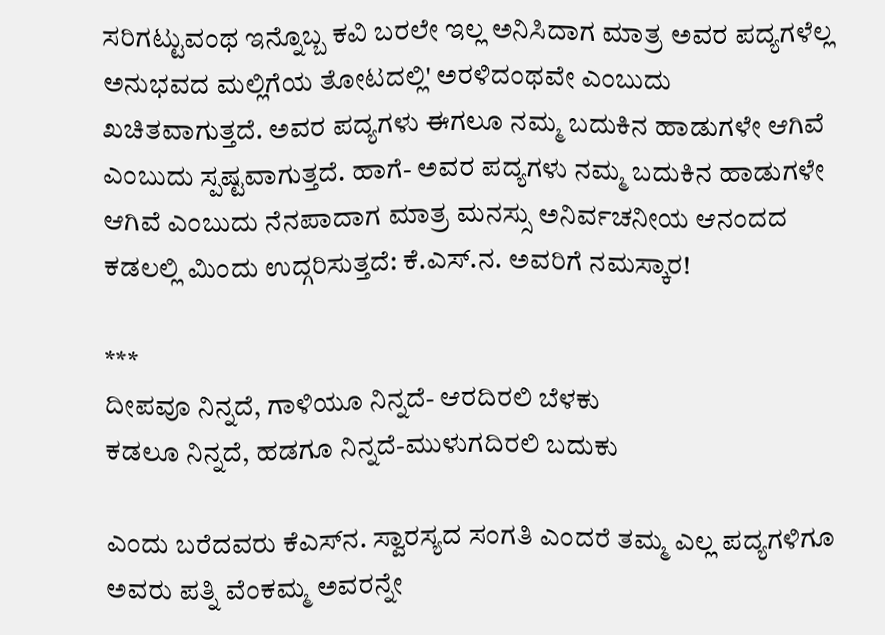ಸರಿಗಟ್ಟುವಂಥ ಇನ್ನೊಬ್ಬ ಕವಿ ಬರಲೇ ಇಲ್ಲ ಅನಿಸಿದಾಗ ಮಾತ್ರ ಅವರ ಪದ್ಯಗಳೆಲ್ಲ ಅನುಭವದ ಮಲ್ಲಿಗೆಯ ತೋಟದಲ್ಲಿ' ಅರಳಿದಂಥವೇ ಎಂಬುದು ಖಚಿತವಾಗುತ್ತದೆ. ಅವರ ಪದ್ಯಗಳು ಈಗಲೂ ನಮ್ಮ ಬದುಕಿನ ಹಾಡುಗಳೇ ಆಗಿವೆ ಎಂಬುದು ಸ್ಪಷ್ಟವಾಗುತ್ತದೆ. ಹಾಗೆ- ಅವರ ಪದ್ಯಗಳು ನಮ್ಮ ಬದುಕಿನ ಹಾಡುಗಳೇ ಆಗಿವೆ ಎಂಬುದು ನೆನಪಾದಾಗ ಮಾತ್ರ ಮನಸ್ಸು ಅನಿರ್ವಚನೀಯ ಆನಂದದ ಕಡಲಲ್ಲಿ ಮಿಂದು ಉದ್ಗರಿಸುತ್ತದೆ: ಕೆ.ಎಸ್.ನ. ಅವರಿಗೆ ನಮಸ್ಕಾರ!

***
ದೀಪವೂ ನಿನ್ನದೆ, ಗಾಳಿಯೂ ನಿನ್ನದೆ- ಆರದಿರಲಿ ಬೆಳಕು
ಕಡಲೂ ನಿನ್ನದೆ, ಹಡಗೂ ನಿನ್ನದೆ-ಮುಳುಗದಿರಲಿ ಬದುಕು

ಎಂದು ಬರೆದವರು ಕೆಎಸ್‌ನ. ಸ್ವಾರಸ್ಯದ ಸಂಗತಿ ಎಂದರೆ ತಮ್ಮ ಎಲ್ಲ ಪದ್ಯಗಳಿಗೂ ಅವರು ಪತ್ನಿ ವೆಂಕಮ್ಮ ಅವರನ್ನೇ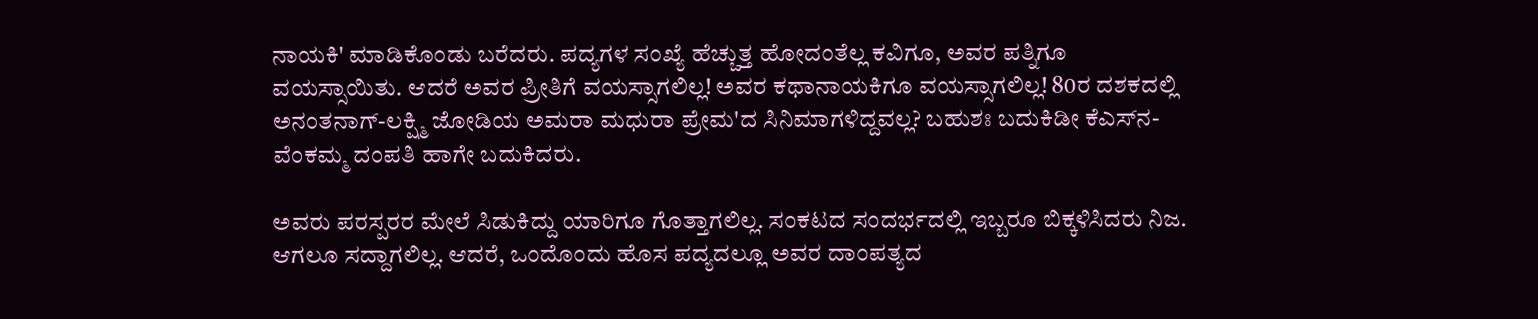ನಾಯಕಿ' ಮಾಡಿಕೊಂಡು ಬರೆದರು. ಪದ್ಯಗಳ ಸಂಖ್ಯೆ ಹೆಚ್ಚುತ್ತ ಹೋದಂತೆಲ್ಲ ಕವಿಗೂ, ಅವರ ಪತ್ನಿಗೂ ವಯಸ್ಸಾಯಿತು. ಆದರೆ ಅವರ ಪ್ರೀತಿಗೆ ವಯಸ್ಸಾಗಲಿಲ್ಲ! ಅವರ ಕಥಾನಾಯಕಿಗೂ ವಯಸ್ಸಾಗಲಿಲ್ಲ! 80ರ ದಶಕದಲ್ಲಿ ಅನಂತನಾಗ್-ಲಕ್ಷ್ಮಿ ಜೋಡಿಯ ಅಮರಾ ಮಧುರಾ ಪ್ರೇಮ'ದ ಸಿನಿಮಾಗಳಿದ್ದವಲ್ಲ? ಬಹುಶಃ ಬದುಕಿಡೀ ಕೆಎಸ್‌ನ-ವೆಂಕಮ್ಮ ದಂಪತಿ ಹಾಗೇ ಬದುಕಿದರು.

ಅವರು ಪರಸ್ಪರರ ಮೇಲೆ ಸಿಡುಕಿದ್ದು ಯಾರಿಗೂ ಗೊತ್ತಾಗಲಿಲ್ಲ. ಸಂಕಟದ ಸಂದರ್ಭದಲ್ಲಿ ಇಬ್ಬರೂ ಬಿಕ್ಕಳಿಸಿದರು ನಿಜ. ಆಗಲೂ ಸದ್ದಾಗಲಿಲ್ಲ. ಆದರೆ, ಒಂದೊಂದು ಹೊಸ ಪದ್ಯದಲ್ಲೂ ಅವರ ದಾಂಪತ್ಯದ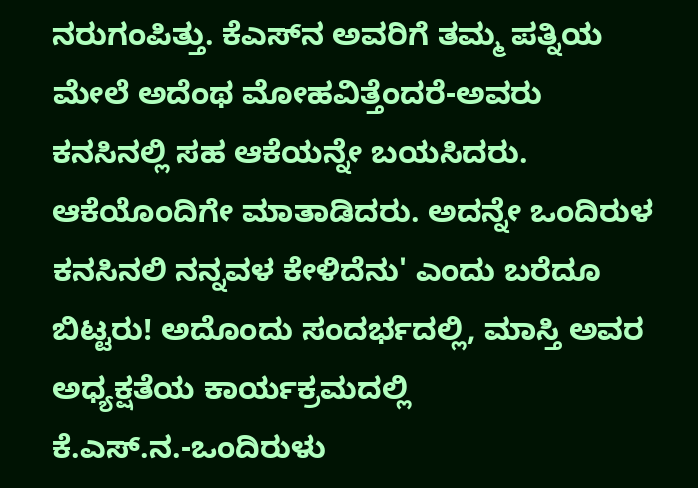ನರುಗಂಪಿತ್ತು. ಕೆಎಸ್‌ನ ಅವರಿಗೆ ತಮ್ಮ ಪತ್ನಿಯ ಮೇಲೆ ಅದೆಂಥ ಮೋಹವಿತ್ತೆಂದರೆ-ಅವರು ಕನಸಿನಲ್ಲಿ ಸಹ ಆಕೆಯನ್ನೇ ಬಯಸಿದರು. ಆಕೆಯೊಂದಿಗೇ ಮಾತಾಡಿದರು. ಅದನ್ನೇ ಒಂದಿರುಳ ಕನಸಿನಲಿ ನನ್ನವಳ ಕೇಳಿದೆನು' ಎಂದು ಬರೆದೂ ಬಿಟ್ಟರು! ಅದೊಂದು ಸಂದರ್ಭದಲ್ಲಿ, ಮಾಸ್ತಿ ಅವರ ಅಧ್ಯಕ್ಷತೆಯ ಕಾರ್ಯಕ್ರಮದಲ್ಲಿ ಕೆ.ಎಸ್.ನ.-ಒಂದಿರುಳು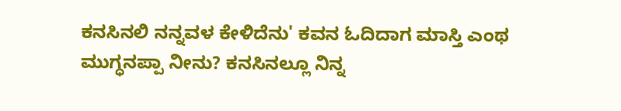ಕನಸಿನಲಿ ನನ್ನವಳ ಕೇಳಿದೆನು' ಕವನ ಓದಿದಾಗ ಮಾಸ್ತಿ ಎಂಥ ಮುಗ್ಧನಪ್ಪಾ ನೀನು? ಕನಸಿನಲ್ಲೂ ನಿನ್ನ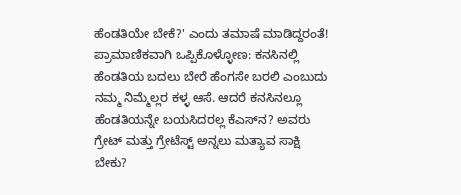ಹೆಂಡತಿಯೇ ಬೇಕೆ?' ಎಂದು ತಮಾಷೆ ಮಾಡಿದ್ದರಂತೆ! ಪ್ರಾಮಾಣಿಕವಾಗಿ ಒಪ್ಪಿಕೊಳ್ಳೋಣ: ಕನಸಿನಲ್ಲಿ ಹೆಂಡತಿಯ ಬದಲು ಬೇರೆ ಹೆಂಗಸೇ ಬರಲಿ ಎಂಬುದು ನಮ್ಮ ನಿಮ್ಮೆಲ್ಲರ ಕಳ್ಳ ಆಸೆ. ಆದರೆ ಕನಸಿನಲ್ಲೂ ಹೆಂಡತಿಯನ್ನೇ ಬಯಸಿದರಲ್ಲ ಕೆಎಸ್‌ನ? ಅವರು ಗ್ರೇಟ್ ಮತ್ತು ಗ್ರೇಟೆಸ್ಟ್ ಅನ್ನಲು ಮತ್ಯಾವ ಸಾಕ್ಷಿ ಬೇಕು?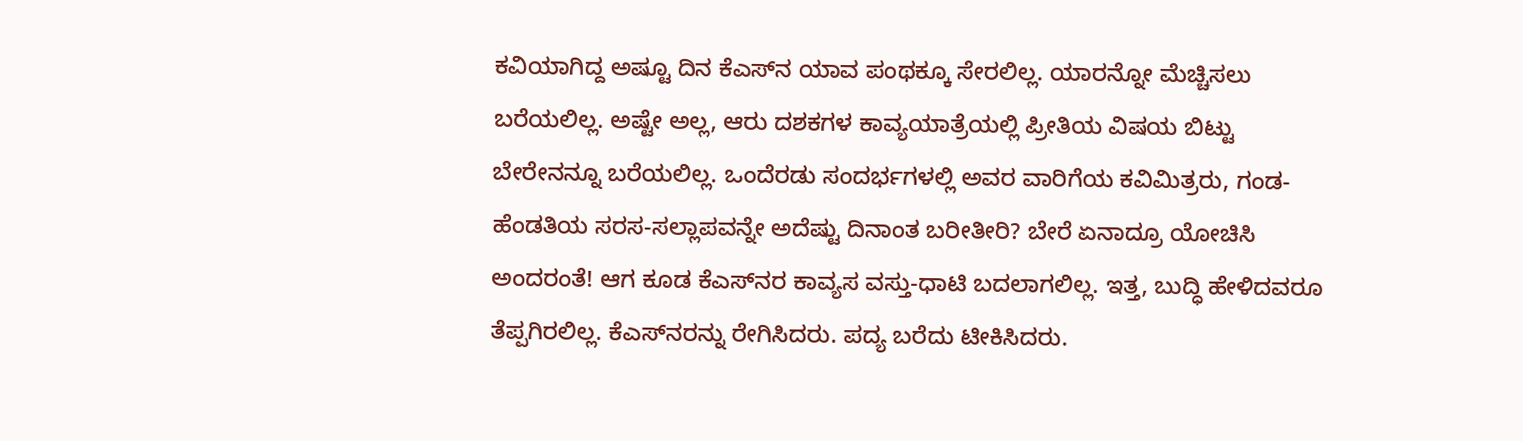ಕವಿಯಾಗಿದ್ದ ಅಷ್ಟೂ ದಿನ ಕೆಎಸ್‌ನ ಯಾವ ಪಂಥಕ್ಕೂ ಸೇರಲಿಲ್ಲ. ಯಾರನ್ನೋ ಮೆಚ್ಚಿಸಲು ಬರೆಯಲಿಲ್ಲ. ಅಷ್ಟೇ ಅಲ್ಲ, ಆರು ದಶಕಗಳ ಕಾವ್ಯಯಾತ್ರೆಯಲ್ಲಿ ಪ್ರೀತಿಯ ವಿಷಯ ಬಿಟ್ಟು ಬೇರೇನನ್ನೂ ಬರೆಯಲಿಲ್ಲ. ಒಂದೆರಡು ಸಂದರ್ಭಗಳಲ್ಲಿ ಅವರ ವಾರಿಗೆಯ ಕವಿಮಿತ್ರರು, ಗಂಡ-ಹೆಂಡತಿಯ ಸರಸ-ಸಲ್ಲಾಪವನ್ನೇ ಅದೆಷ್ಟು ದಿನಾಂತ ಬರೀತೀರಿ? ಬೇರೆ ಏನಾದ್ರೂ ಯೋಚಿಸಿ ಅಂದರಂತೆ! ಆಗ ಕೂಡ ಕೆಎಸ್‌ನರ ಕಾವ್ಯಸ ವಸ್ತು-ಧಾಟಿ ಬದಲಾಗಲಿಲ್ಲ. ಇತ್ತ, ಬುದ್ಧಿ ಹೇಳಿದವರೂ ತೆಪ್ಪಗಿರಲಿಲ್ಲ. ಕೆಎಸ್‌ನರನ್ನು ರೇಗಿಸಿದರು. ಪದ್ಯ ಬರೆದು ಟೀಕಿಸಿದರು.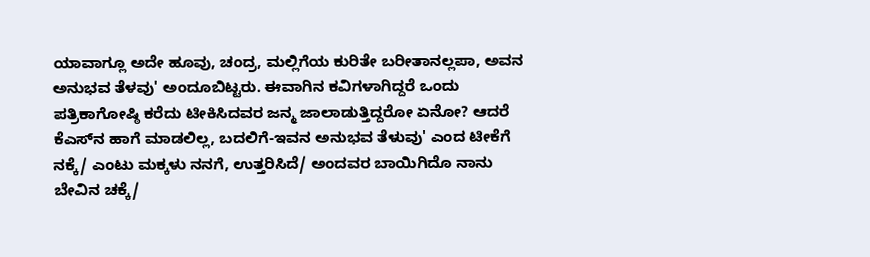ಯಾವಾಗ್ಲೂ ಅದೇ ಹೂವು, ಚಂದ್ರ, ಮಲ್ಲಿಗೆಯ ಕುರಿತೇ ಬರೀತಾನಲ್ಲಪಾ, ಅವನ ಅನುಭವ ತೆಳವು' ಅಂದೂಬಿಟ್ಟರು. ಈವಾಗಿನ ಕವಿಗಳಾಗಿದ್ದರೆ ಒಂದು ಪತ್ರಿಕಾಗೋಷ್ಠಿ ಕರೆದು ಟೀಕಿಸಿದವರ ಜನ್ಮ ಜಾಲಾಡುತ್ತಿದ್ದರೋ ಏನೋ? ಆದರೆ ಕೆಎಸ್‌ನ ಹಾಗೆ ಮಾಡಲಿಲ್ಲ, ಬದಲಿಗೆ-ಇವನ ಅನುಭವ ತೆಳುವು' ಎಂದ ಟೀಕೆಗೆ ನಕ್ಕೆ/ ಎಂಟು ಮಕ್ಕಳು ನನಗೆ, ಉತ್ತರಿಸಿದೆ/ ಅಂದವರ ಬಾಯಿಗಿದೊ ನಾನು ಬೇವಿನ ಚಕ್ಕೆ/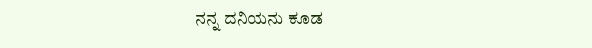ನನ್ನ ದನಿಯನು ಕೂಡ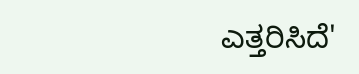ಎತ್ತರಿಸಿದೆ'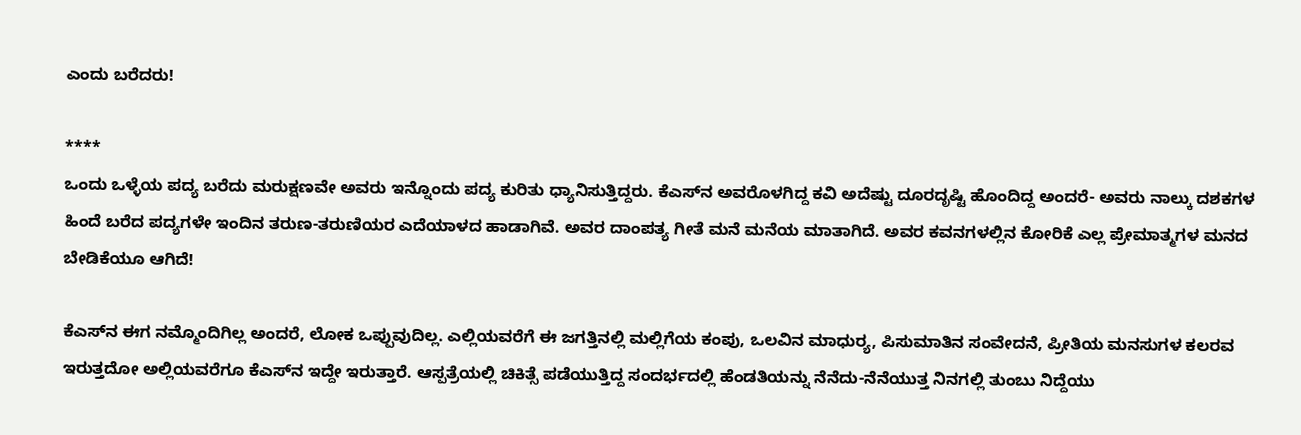ಎಂದು ಬರೆದರು!

****
ಒಂದು ಒಳ್ಳೆಯ ಪದ್ಯ ಬರೆದು ಮರುಕ್ಷಣವೇ ಅವರು ಇನ್ನೊಂದು ಪದ್ಯ ಕುರಿತು ಧ್ಯಾನಿಸುತ್ತಿದ್ದರು. ಕೆಎಸ್‌ನ ಅವರೊಳಗಿದ್ದ ಕವಿ ಅದೆಷ್ಟು ದೂರದೃಷ್ಟಿ ಹೊಂದಿದ್ದ ಅಂದರೆ- ಅವರು ನಾಲ್ಕು ದಶಕಗಳ ಹಿಂದೆ ಬರೆದ ಪದ್ಯಗಳೇ ಇಂದಿನ ತರುಣ-ತರುಣಿಯರ ಎದೆಯಾಳದ ಹಾಡಾಗಿವೆ. ಅವರ ದಾಂಪತ್ಯ ಗೀತೆ ಮನೆ ಮನೆಯ ಮಾತಾಗಿದೆ. ಅವರ ಕವನಗಳಲ್ಲಿನ ಕೋರಿಕೆ ಎಲ್ಲ ಪ್ರೇಮಾತ್ಮಗಳ ಮನದ ಬೇಡಿಕೆಯೂ ಆಗಿದೆ!

ಕೆಎಸ್‌ನ ಈಗ ನಮ್ಮೊಂದಿಗಿಲ್ಲ ಅಂದರೆ, ಲೋಕ ಒಪ್ಪುವುದಿಲ್ಲ. ಎಲ್ಲಿಯವರೆಗೆ ಈ ಜಗತ್ತಿನಲ್ಲಿ ಮಲ್ಲಿಗೆಯ ಕಂಪು, ಒಲವಿನ ಮಾಧುರ್‍ಯ, ಪಿಸುಮಾತಿನ ಸಂವೇದನೆ, ಪ್ರೀತಿಯ ಮನಸುಗಳ ಕಲರವ ಇರುತ್ತದೋ ಅಲ್ಲಿಯವರೆಗೂ ಕೆಎಸ್‌ನ ಇದ್ದೇ ಇರುತ್ತಾರೆ. ಆಸ್ಪತ್ರೆಯಲ್ಲಿ ಚಿಕಿತ್ಸೆ ಪಡೆಯುತ್ತಿದ್ದ ಸಂದರ್ಭದಲ್ಲಿ ಹೆಂಡತಿಯನ್ನು ನೆನೆದು-ನೆನೆಯುತ್ತ ನಿನಗಲ್ಲಿ ತುಂಬು ನಿದ್ದೆಯು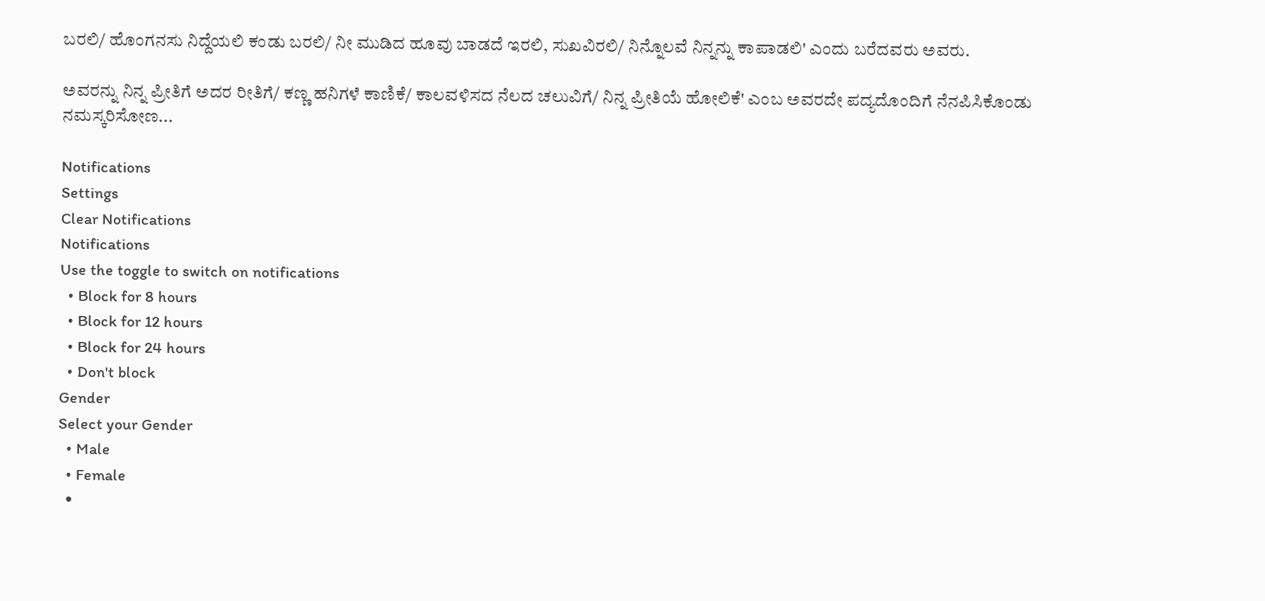ಬರಲಿ/ ಹೊಂಗನಸು ನಿದ್ದೆಯಲಿ ಕಂಡು ಬರಲಿ/ ನೀ ಮುಡಿದ ಹೂವು ಬಾಡದೆ ಇರಲಿ, ಸುಖವಿರಲಿ/ ನಿನ್ನೊಲವೆ ನಿನ್ನನ್ನು ಕಾಪಾಡಲಿ' ಎಂದು ಬರೆದವರು ಅವರು.

ಅವರನ್ನು ನಿನ್ನ ಪ್ರೀತಿಗೆ ಅದರ ರೀತಿಗೆ/ ಕಣ್ಣ ಹನಿಗಳೆ ಕಾಣಿಕೆ/ ಕಾಲವಳಿಸದ ನೆಲದ ಚಲುವಿಗೆ/ ನಿನ್ನ ಪ್ರೀತಿಯೆ ಹೋಲಿಕೆ' ಎಂಬ ಅವರದೇ ಪದ್ಯದೊಂದಿಗೆ ನೆನಪಿಸಿಕೊಂಡು ನಮಸ್ಕರಿಸೋಣ...

Notifications
Settings
Clear Notifications
Notifications
Use the toggle to switch on notifications
  • Block for 8 hours
  • Block for 12 hours
  • Block for 24 hours
  • Don't block
Gender
Select your Gender
  • Male
  • Female
  •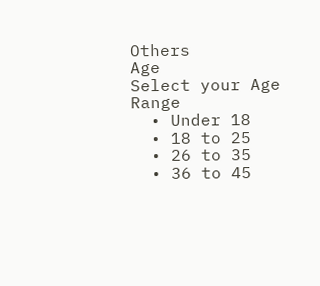Others
Age
Select your Age Range
  • Under 18
  • 18 to 25
  • 26 to 35
  • 36 to 45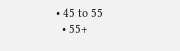• 45 to 55
  • 55+